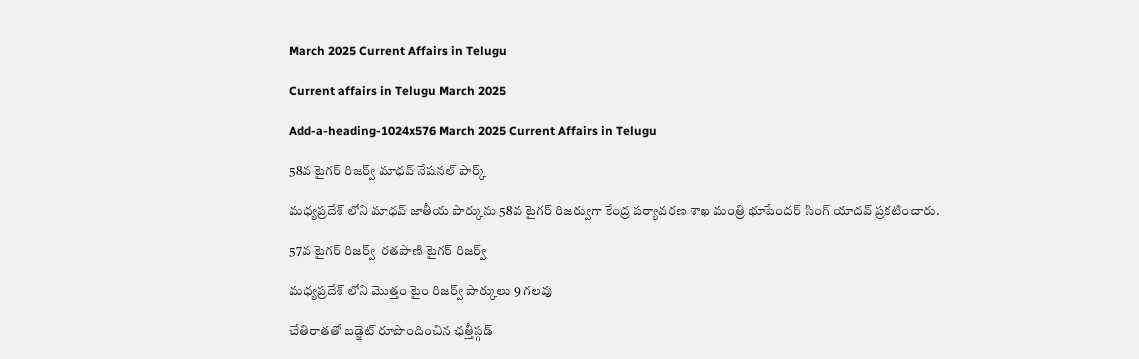March 2025 Current Affairs in Telugu

Current affairs in Telugu March 2025

Add-a-heading-1024x576 March 2025 Current Affairs in Telugu

58వ టైగర్ రిజర్వ్ మాధవ్ నేషనల్ పార్క్

మధ్యప్రదేశ్ లోని మాధవ్ జాతీయ పార్కును 58వ టైగర్ రిజర్వుగా కేంద్ర పర్యావరణ శాఖ మంత్రి భూపేందర్ సింగ్ యాదవ్ ప్రకటించారు.

57వ టైగర్ రిజర్వ్  రతపాణి టైగర్ రిజర్వ్

మధ్యప్రదేశ్ లోని మొత్తం టైం రిజర్వ్ పార్కులు 9 గలవు

చేతిరాతతో బడ్జెట్ రూపొందించిన ఛత్తీస్గడ్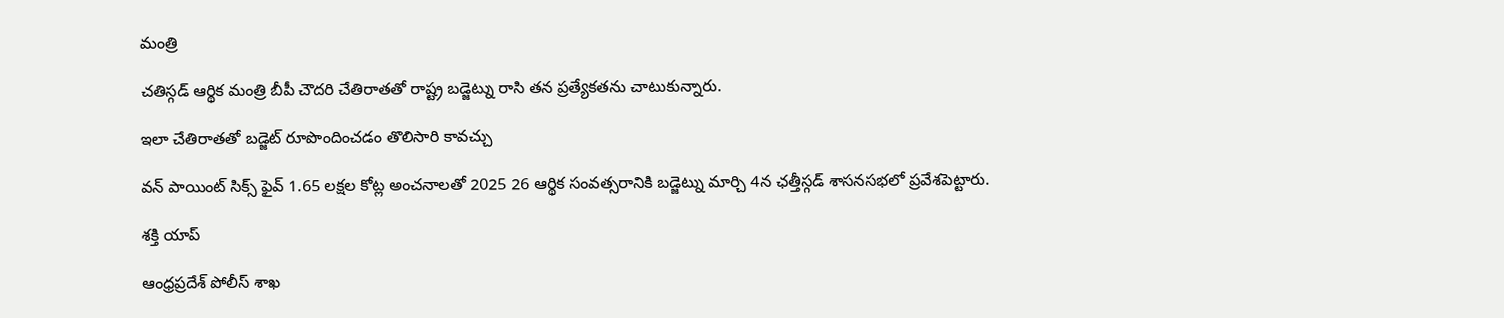మంత్రి

చతిస్గడ్ ఆర్థిక మంత్రి బీపీ చౌదరి చేతిరాతతో రాష్ట్ర బడ్జెట్ను రాసి తన ప్రత్యేకతను చాటుకున్నారు.

ఇలా చేతిరాతతో బడ్జెట్ రూపొందించడం తొలిసారి కావచ్చు

వన్ పాయింట్ సిక్స్ ఫైవ్ 1.65 లక్షల కోట్ల అంచనాలతో 2025 26 ఆర్థిక సంవత్సరానికి బడ్జెట్ను మార్చి 4న ఛత్తీస్గడ్ శాసనసభలో ప్రవేశపెట్టారు.

శక్తి యాప్

ఆంధ్రప్రదేశ్ పోలీస్ శాఖ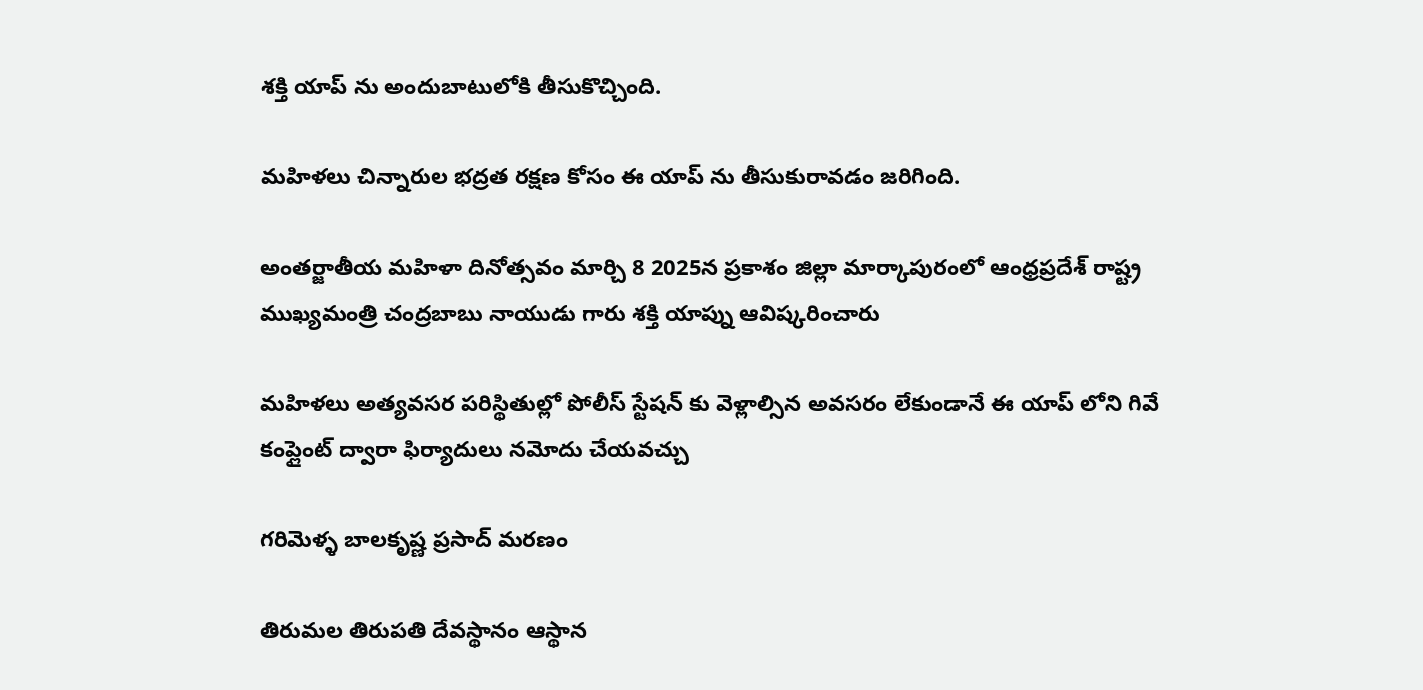శక్తి యాప్ ను అందుబాటులోకి తీసుకొచ్చింది.

మహిళలు చిన్నారుల భద్రత రక్షణ కోసం ఈ యాప్ ను తీసుకురావడం జరిగింది.

అంతర్జాతీయ మహిళా దినోత్సవం మార్చి 8 2025న ప్రకాశం జిల్లా మార్కాపురంలో ఆంధ్రప్రదేశ్ రాష్ట్ర ముఖ్యమంత్రి చంద్రబాబు నాయుడు గారు శక్తి యాప్ను ఆవిష్కరించారు

మహిళలు అత్యవసర పరిస్థితుల్లో పోలీస్ స్టేషన్ కు వెళ్లాల్సిన అవసరం లేకుండానే ఈ యాప్ లోని గివే కంప్లైంట్ ద్వారా ఫిర్యాదులు నమోదు చేయవచ్చు

గరిమెళ్ళ బాలకృష్ణ ప్రసాద్ మరణం

తిరుమల తిరుపతి దేవస్థానం ఆస్థాన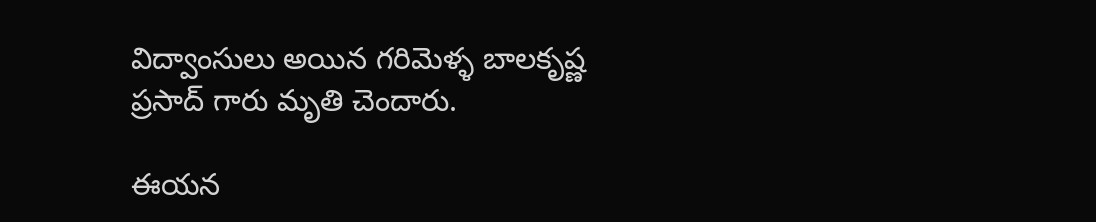విద్వాంసులు అయిన గరిమెళ్ళ బాలకృష్ణ ప్రసాద్ గారు మృతి చెందారు.

ఈయన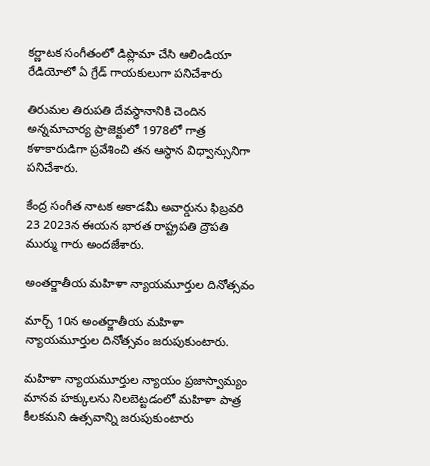కర్ణాటక సంగీతంలో డిప్లొమా చేసి ఆలిండియా రేడియోలో ఏ గ్రేడ్ గాయకులుగా పనిచేశారు

తిరుమల తిరుపతి దేవస్థానానికి చెందిన అన్నమాచార్య ప్రాజెక్టులో 1978లో గాత్ర కళాకారుడిగా ప్రవేశించి తన ఆస్థాన విధ్వాన్సునిగా పనిచేశారు.

కేంద్ర సంగీత నాటక అకాడమీ అవార్డును ఫిబ్రవరి 23 2023న ఈయన భారత రాష్ట్రపతి ద్రౌపతి ముర్ము గారు అందజేశారు.

అంతర్జాతీయ మహిళా న్యాయమూర్తుల దినోత్సవం

మార్చ్ 10న అంతర్జాతీయ మహిళా న్యాయమూర్తుల దినోత్సవం జరుపుకుంటారు.

మహిళా న్యాయమూర్తుల న్యాయం ప్రజాస్వామ్యం మానవ హక్కులను నిలబెట్టడంలో మహిళా పాత్ర కీలకమని ఉత్సవాన్ని జరుపుకుంటారు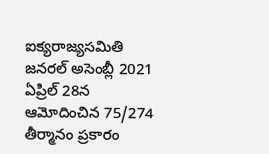ఐక్యరాజ్యసమితి జనరల్ అసెంబ్లీ 2021 ఏప్రిల్ 28న ఆమోదించిన 75/274 తీర్మానం ప్రకారం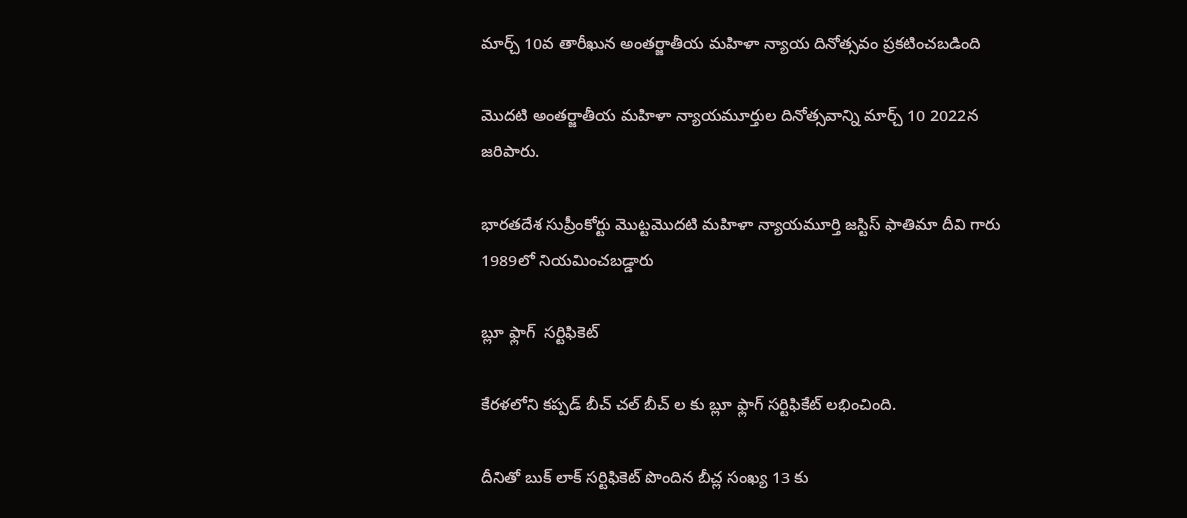మార్చ్ 10వ తారీఖున అంతర్జాతీయ మహిళా న్యాయ దినోత్సవం ప్రకటించబడింది

మొదటి అంతర్జాతీయ మహిళా న్యాయమూర్తుల దినోత్సవాన్ని మార్చ్ 10 2022న జరిపారు.

భారతదేశ సుప్రీంకోర్టు మొట్టమొదటి మహిళా న్యాయమూర్తి జస్టిస్ ఫాతిమా దీవి గారు 1989లో నియమించబడ్డారు

బ్లూ ఫ్లాగ్  సర్టిఫికెట్

కేరళలోని కప్పడ్ బీచ్ చల్ బీచ్ ల కు బ్లూ ఫ్లాగ్ సర్టిఫికేట్ లభించింది.

దీనితో బుక్ లాక్ సర్టిఫికెట్ పొందిన బీచ్ల సంఖ్య 13 కు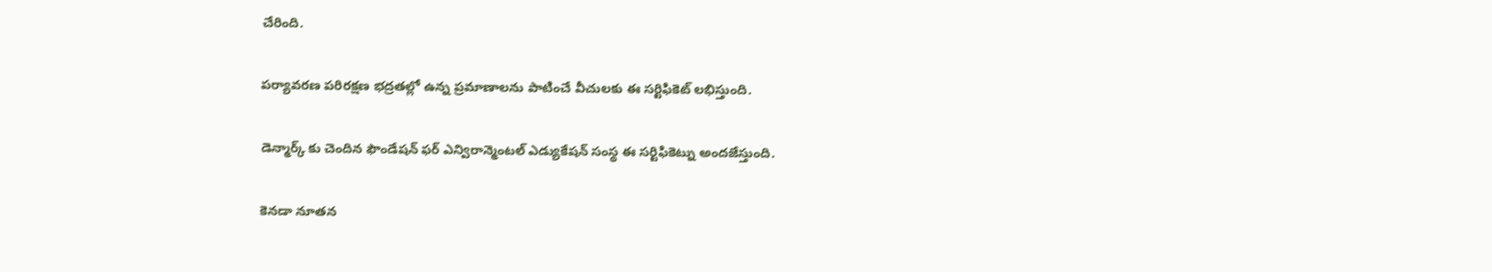చేరింది.

పర్యావరణ పరిరక్షణ భద్రతల్లో ఉన్న ప్రమాణాలను పాటించే వీచులకు ఈ సర్టిఫికెట్ లభిస్తుంది.

డెన్మార్క్ కు చెందిన ఫౌండేషన్ ఫర్ ఎన్విరాన్మెంటల్ ఎడ్యుకేషన్ సంస్థ ఈ సర్టిఫికెట్ను అందజేస్తుంది.

కెనడా నూతన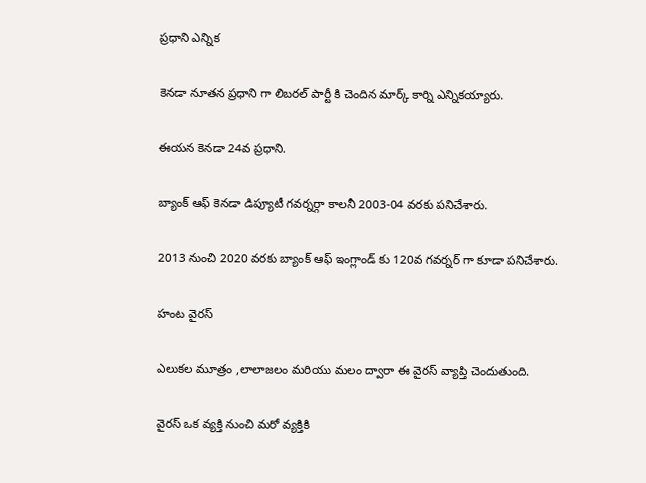ప్రధాని ఎన్నిక

కెనడా నూతన ప్రధాని గా లిబరల్ పార్టీ కి చెందిన మార్క్ కార్ని ఎన్నికయ్యారు.

ఈయన కెనడా 24వ ప్రధాని.

బ్యాంక్ ఆఫ్ కెనడా డిప్యూటీ గవర్నర్గా కాలనీ 2003-04 వరకు పనిచేశారు.

2013 నుంచి 2020 వరకు బ్యాంక్ ఆఫ్ ఇంగ్లాండ్ కు 120వ గవర్నర్ గా కూడా పనిచేశారు.

హంట వైరస్

ఎలుకల మూత్రం ,లాలాజలం మరియు మలం ద్వారా ఈ వైరస్ వ్యాప్తి చెందుతుంది.

వైరస్ ఒక వ్యక్తి నుంచి మరో వ్యక్తికి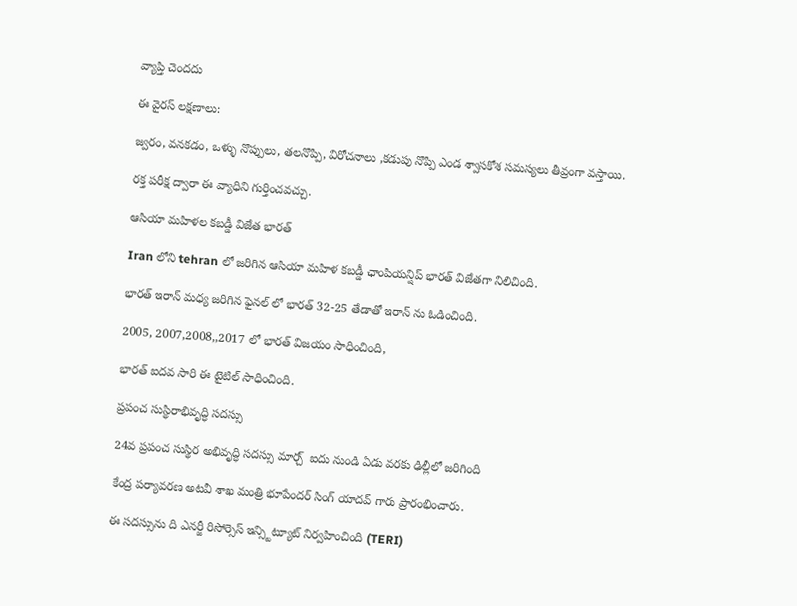వ్యాప్తి చెందదు

ఈ వైరస్ లక్షణాలు:

జ్వరం, వనకడం, ఒళ్ళు నొప్పులు, తలనొప్పి, విరోచనాలు ,కడుపు నొప్పి ఎండ శ్వాసకోశ సమస్యలు తీవ్రంగా వస్తాయి.

రక్త పరీక్ష ద్వారా ఈ వ్యాధిని గుర్తించవచ్చు.

ఆసియా మహిళల కబడ్డీ విజేత భారత్

Iran లోని tehran లో జరిగిన ఆసియా మహిళ కబడ్డీ ఛాంపియన్షిప్ భారత్ విజేతగా నిలిచింది.

భారత్ ఇరాన్ మధ్య జరిగిన ఫైనల్ లో భారత్ 32-25 తేడాతో ఇరాన్ ను ఓడించింది.

2005, 2007,2008,,2017 లో భారత్ విజయం సాధించింది,

భారత్ ఐదవ సారి ఈ టైటిల్ సాధించింది.

ప్రపంచ సుస్థిరాభివృద్ధి సదస్సు

24వ ప్రపంచ సుస్థిర అభివృద్ధి సదస్సు మార్చ్  ఐదు నుండి ఏడు వరకు ఢిల్లీలో జరిగింది

కేంద్ర పర్యావరణ అటవీ శాఖ మంత్రి భూపేందర్ సింగ్ యాదవ్ గారు ప్రారంభించారు.

ఈ సదస్సును ది ఎనర్జీ రిసోర్సెస్ ఇన్స్టిట్యూట్ నిర్వహించింది (TERI)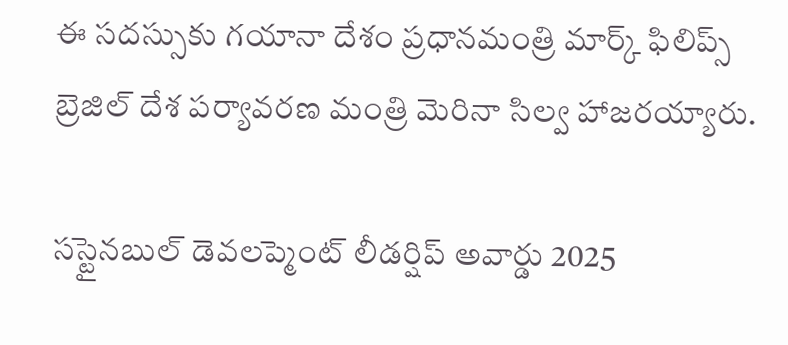ఈ సదస్సుకు గయానా దేశం ప్రధానమంత్రి మార్క్ ఫిలిప్స్ బ్రెజిల్ దేశ పర్యావరణ మంత్రి మెరినా సిల్వ హాజరయ్యారు.

సస్టైనబుల్ డెవలప్మెంట్ లీడర్షిప్ అవార్డు 2025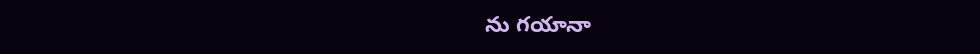ను గయానా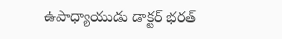ఉపాధ్యాయుడు డాక్టర్ భరత్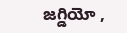జగ్డియో ,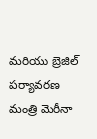మరియు బ్రెజిల్ పర్యావరణ మంత్రి మెరీనా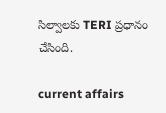సిల్వాలకు TERI ప్రధానం చేసింది.

current affairs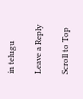in telugu

Leave a Reply

Scroll to Top